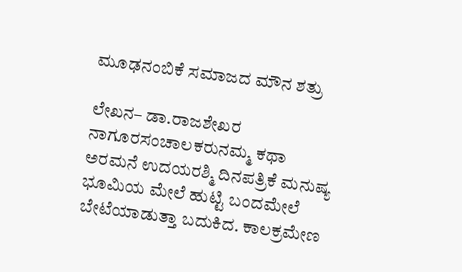ಮೂಢನಂಬಿಕೆ ಸಮಾಜದ ಮೌನ ಶತ್ರು

ಲೇಖನ– ಡಾ.ರಾಜಶೇಖರ ನಾಗೂರಸಂಚಾಲಕರುನಮ್ಮ ಕಥಾ ಅರಮನೆ ಉದಯರಶ್ಮಿ ದಿನಪತ್ರಿಕೆ ಮನುಷ್ಯ ಭೂಮಿಯ ಮೇಲೆ ಹುಟ್ಟಿ ಬಂದಮೇಲೆ ಬೇಟೆಯಾಡುತ್ತಾ ಬದುಕಿದ. ಕಾಲಕ್ರಮೇಣ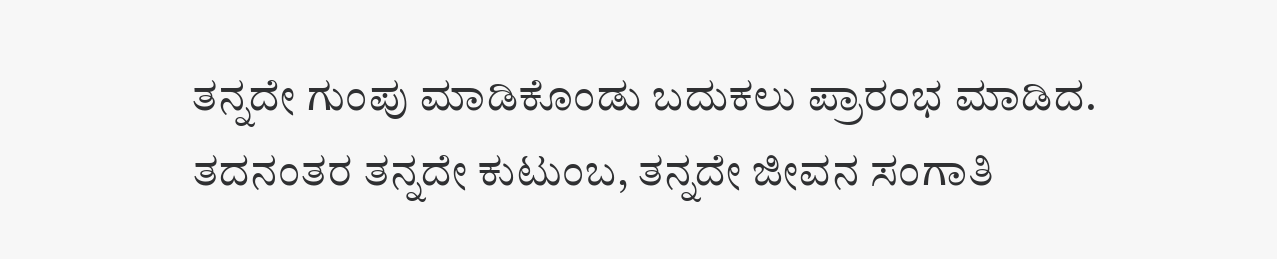ತನ್ನದೇ ಗುಂಪು ಮಾಡಿಕೊಂಡು ಬದುಕಲು ಪ್ರಾರಂಭ ಮಾಡಿದ. ತದನಂತರ ತನ್ನದೇ ಕುಟುಂಬ, ತನ್ನದೇ ಜೀವನ ಸಂಗಾತಿ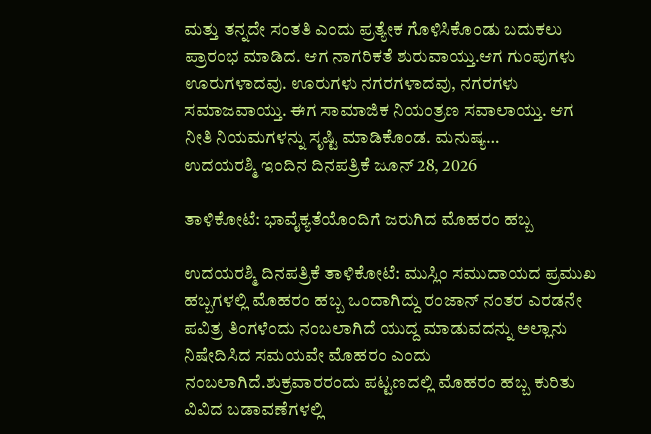ಮತ್ತು ತನ್ನದೇ ಸಂತತಿ ಎಂದು ಪ್ರತ್ಯೇಕ ಗೊಳಿಸಿಕೊಂಡು ಬದುಕಲು ಪ್ರಾರಂಭ ಮಾಡಿದ. ಆಗ ನಾಗರಿಕತೆ ಶುರುವಾಯ್ತು.ಆಗ ಗುಂಪುಗಳು ಊರುಗಳಾದವು. ಊರುಗಳು ನಗರಗಳಾದವು, ನಗರಗಳು ಸಮಾಜವಾಯ್ತು. ಈಗ ಸಾಮಾಜಿಕ ನಿಯಂತ್ರಣ ಸವಾಲಾಯ್ತು. ಆಗ ನೀತಿ ನಿಯಮಗಳನ್ನು ಸೃಷ್ಟಿ ಮಾಡಿಕೊಂಡ. ಮನುಷ್ಯ…
ಉದಯರಶ್ಮಿ ಇಂದಿನ ದಿನಪತ್ರಿಕೆ ಜೂನ್ 28, 2026

ತಾಳಿಕೋಟೆ: ಭಾವೈಕ್ಯತೆಯೊಂದಿಗೆ ಜರುಗಿದ ಮೊಹರಂ ಹಬ್ಬ

ಉದಯರಶ್ಮಿ ದಿನಪತ್ರಿಕೆ ತಾಳಿಕೋಟೆ: ಮುಸ್ಲಿಂ ಸಮುದಾಯದ ಪ್ರಮುಖ ಹಬ್ಬಗಳಲ್ಲಿ ಮೊಹರಂ ಹಬ್ಬ ಒಂದಾಗಿದ್ದು ರಂಜಾನ್ ನಂತರ ಎರಡನೇ ಪವಿತ್ರ ತಿಂಗಳೆಂದು ನಂಬಲಾಗಿದೆ ಯುದ್ದ ಮಾಡುವದನ್ನು ಅಲ್ಲಾನು ನಿಷೇದಿಸಿದ ಸಮಯವೇ ಮೊಹರಂ ಎಂದು ನಂಬಲಾಗಿದೆ.ಶುಕ್ರವಾರರಂದು ಪಟ್ಟಣದಲ್ಲಿ ಮೊಹರಂ ಹಬ್ಬ ಕುರಿತು ವಿವಿದ ಬಡಾವಣೆಗಳಲ್ಲಿ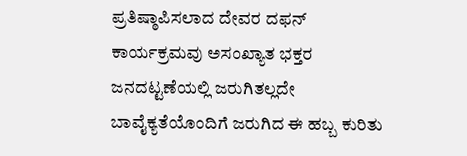ಪ್ರತಿಷ್ಠಾಪಿಸಲಾದ ದೇವರ ದಫನ್ ಕಾರ್ಯಕ್ರಮವು ಅಸಂಖ್ಯಾತ ಭಕ್ತರ ಜನದಟ್ಟಣೆಯಲ್ಲಿ ಜರುಗಿತಲ್ಲದೇ ಬಾವೈಕ್ಯತೆಯೊಂದಿಗೆ ಜರುಗಿದ ಈ ಹಬ್ಬ ಕುರಿತು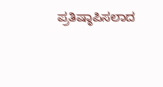ಪ್ರತಿಷ್ಠಾಪಿಸಲಾದ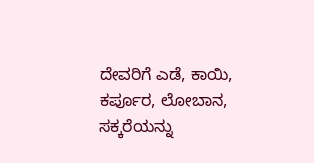ದೇವರಿಗೆ ಎಡೆ, ಕಾಯಿ, ಕರ್ಪೂರ, ಲೋಬಾನ, ಸಕ್ಕರೆಯನ್ನು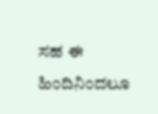ಸಹ ಈ ಹಿಂದಿನಿಂದಲೂ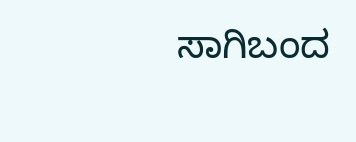ಸಾಗಿಬಂದ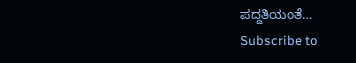ಪದ್ದತಿಯಂತೆ…
Subscribe to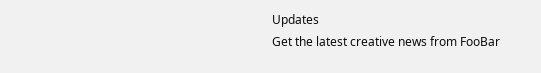Updates
Get the latest creative news from FooBar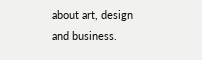about art, design and business.